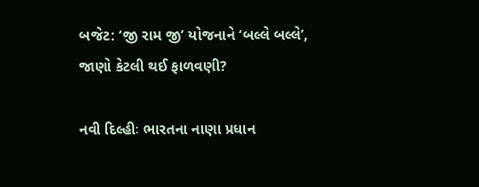બજેટ: ‘જી રામ જી’ યોજનાને ‘બલ્લે બલ્લે’, જાણો કેટલી થઈ ફાળવણી?

નવી દિલ્હીઃ ભારતના નાણા પ્રધાન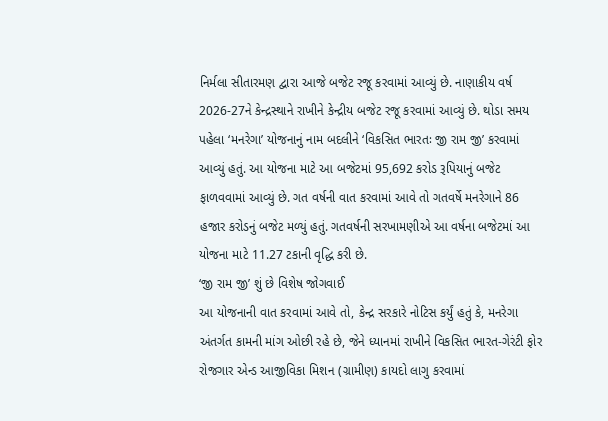નિર્મલા સીતારમણ દ્વારા આજે બજેટ રજૂ કરવામાં આવ્યું છે. નાણાકીય વર્ષ 2026-27ને કેન્દ્રસ્થાને રાખીને કેન્દ્રીય બજેટ રજૂ કરવામાં આવ્યું છે. થોડા સમય પહેલા ‘મનરેગા’ યોજનાનું નામ બદલીને ‘વિકસિત ભારતઃ જી રામ જી’ કરવામાં આવ્યું હતું. આ યોજના માટે આ બજેટમાં 95,692 કરોડ રૂપિયાનું બજેટ ફાળવવામાં આવ્યું છે. ગત વર્ષની વાત કરવામાં આવે તો ગતવર્ષે મનરેગાને 86 હજાર કરોડનું બજેટ મળ્યું હતું. ગતવર્ષની સરખામણીએ આ વર્ષના બજેટમાં આ યોજના માટે 11.27 ટકાની વૃદ્ધિ કરી છે.
‘જી રામ જી’ શું છે વિશેષ જોગવાઈ
આ યોજનાની વાત કરવામાં આવે તો, કેન્દ્ર સરકારે નોટિસ કર્યું હતું કે, મનરેગા અંતર્ગત કામની માંગ ઓછી રહે છે, જેને ધ્યાનમાં રાખીને વિકસિત ભારત-ગેરંટી ફોર રોજગાર એન્ડ આજીવિકા મિશન (ગ્રામીણ) કાયદો લાગુ કરવામાં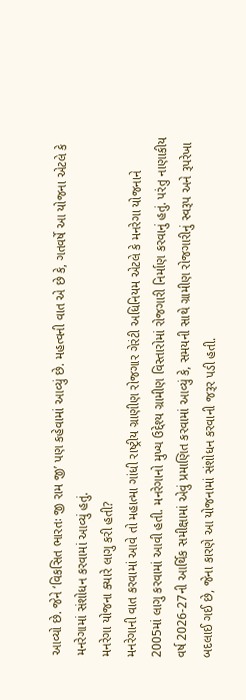આવ્યો છે. જેને ‘વિકસિત ભારતઃ જી રામ જી’ પણ કહેવામાં આવ્યું છે. મહત્વની વાત એ છે કે, ગતવર્ષે આ યોજના એટલે કે મનરેગામાં સંશોધન કરવામાં આવ્યું હતું.
મનરેગા યોજના ક્યારે લાગુ કરી હતી?
મનરેગાની વાત કરવામાં આવે તો મહાત્મા ગાંધી રાષ્ટ્રીય ગ્રાણીણ રોજગાર ગેરંટી અધિનિયમ એટલે કે મનરેગા યોજનાને 2005માં લાગુ કરવામાં આવી હતી. મનરેગાનો મુખ્ય ઉદ્દેશ્ય ગ્રામીણ વિસ્તારોમાં રોજગારી નિર્માણ કરવાનું હતું. પરંતુ નાણાકીય વર્ષ 2026-27ની આર્થિક સમીક્ષામાં એવું પ્રમાણિત કરવામાં આવ્યું કે, સમયની સાથે ગ્રામીણ રોજગારીનું સ્વરૂપ અને રૂપરેખા બદલાઈ ગઈ છે, જેના કારણે આ યોજનામાં સંશોધન કરવાની જરૂર પડી હતી.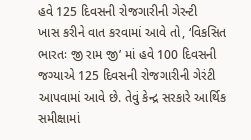હવે 125 દિવસની રોજગારીની ગેરન્ટી
ખાસ કરીને વાત કરવામાં આવે તો, ‘વિકસિત ભારતઃ જી રામ જી’ માં હવે 100 દિવસની જગ્યાએ 125 દિવસની રોજગારીની ગેરંટી આપવામાં આવે છે. તેવું કેન્દ્ર સરકારે આર્થિક સમીક્ષામાં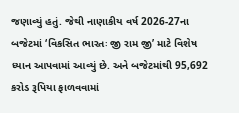જણાવ્યું હતું. જેથી નાણાકીય વર્ષ 2026-27ના બજેટમાં ‘વિકસિત ભારતઃ જી રામ જી’ માટે વિશેષ ધ્યાન આપવામાં આવ્યું છે. અને બજેટમાંથી 95,692 કરોડ રૂપિયા ફાળવવામાં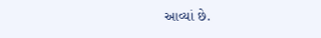આવ્યાં છે.